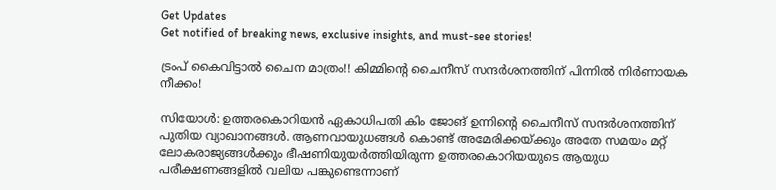Get Updates
Get notified of breaking news, exclusive insights, and must-see stories!

ട്രംപ് കൈവിട്ടാല്‍ ചൈന മാത്രം!! കിമ്മിന്റെ ചൈനീസ് സന്ദര്‍ശനത്തിന് പിന്നില്‍ നിര്‍ണായക നീക്കം!

സിയോള്‍: ഉത്തരകൊറിയന്‍ ഏകാധിപതി കിം ജോങ് ഉന്നിന്റെ ചൈനീസ് സന്ദര്‍ശനത്തിന് പുതിയ വ്യാഖാനങ്ങള്‍. ആണവായുധങ്ങള്‍ കൊണ്ട് അമേരിക്കയ്ക്കും അതേ സമയം മറ്റ് ലോകരാജ്യങ്ങള്‍ക്കും ഭീഷണിയുയര്‍ത്തിയിരുന്ന ഉത്തരകൊറിയയുടെ ആയുധ പരീക്ഷണങ്ങളില്‍ വലിയ പങ്കുണ്ടെന്നാണ്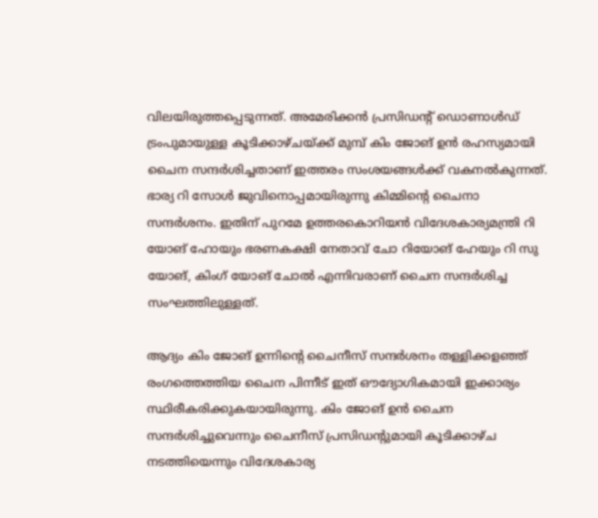വിലയിരുത്തപ്പെടുന്നത്. അമേരിക്കന്‍ പ്രസിഡന്റ് ഡൊണാള്‍ഡ് ട്രംപുമായുള്ള കൂടിക്കാഴ്ചയ്ക്ക് മുമ്പ് കിം ജോങ് ഉന്‍ രഹസ്യമായി ചൈന സന്ദര്‍ശിച്ചതാണ് ഇത്തരം സംശയങ്ങള്‍ക്ക് വകനല്‍കുന്നത്. ഭാര്യ റി സോള്‍ ജുവിനൊപ്പമായിരുന്നു കിമ്മിന്റെ ചൈനാ സന്ദര്‍ശനം. ഇതിന് പുറമേ ഉത്തരകൊറിയന്‍ വിദേശകാര്യമന്ത്രി റി യോങ് ഹോയും ഭരണകക്ഷി നേതാവ് ചോ റിയോങ് ഹേയും റി സു യോങ്, കിംഗ് യോങ് ചോല്‍ എന്നിവരാണ് ചൈന സന്ദര്‍ശിച്ച സംഘത്തിലുള്ളത്.

ആദ്യം കിം ജോങ് ഉന്നിന്റെ ചൈനീസ് സന്ദര്‍ശനം തള്ളിക്കളഞ്ഞ് രംഗത്തെത്തിയ ചൈന പിന്നീട് ഇത് ഔദ്യോഗികമായി ഇക്കാര്യം സ്ഥിരീകരിക്കുകയായിരുന്നു. കിം ജോങ് ഉന്‍ ചൈന സന്ദര്‍ശിച്ചുവെന്നും ചൈനീസ് പ്രസിഡന്റുമായി കൂടിക്കാഴ്ച നടത്തിയെന്നും വിദേശകാര്യ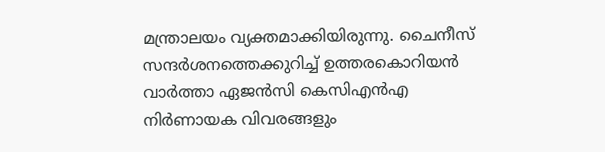മന്ത്രാലയം വ്യക്തമാക്കിയിരുന്നു. ചൈനീസ് സന്ദര്‍ശനത്തെക്കുറിച്ച് ഉത്തരകൊറിയന്‍ വാര്‍ത്താ ഏജന്‍സി കെസിഎന്‍എ നിര്‍ണായക വിവരങ്ങളും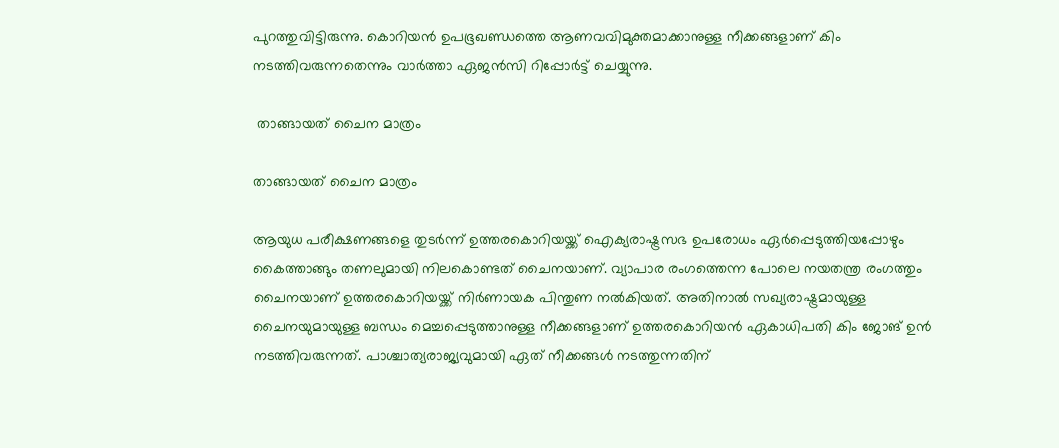പുറത്തുവിട്ടിരുന്നു. കൊറിയന്‍ ഉപഭൂഖണ്ഡത്തെ ആണവവിമുക്തമാക്കാനുള്ള നീക്കങ്ങളാണ് കിം നടത്തിവരുന്നതെന്നും വാര്‍ത്താ ഏജന്‍സി റിപ്പോര്‍ട്ട് ചെയ്യുന്നു.

 താങ്ങായത് ചൈന മാത്രം

താങ്ങായത് ചൈന മാത്രം

ആയുധ പരീക്ഷണങ്ങളെ തുടര്‍ന്ന് ഉത്തരകൊറിയയ്ക്ക് ഐക്യരാഷ്ട്രസഭ ഉപരോധം ഏര്‍പ്പെടുത്തിയപ്പോഴും കൈത്താങ്ങും തണലുമായി നിലകൊണ്ടത് ചൈനയാണ്. വ്യാപാര രംഗത്തെന്ന പോലെ നയതന്ത്ര രംഗത്തും ചൈനയാണ് ഉത്തരകൊറിയയ്ക്ക് നിര്‍ണായക പിന്തുണ നല്‍കിയത്. അതിനാല്‍ സഖ്യരാഷ്ട്രമായുള്ള ചൈനയുമായുള്ള ബന്ധം മെച്ചപ്പെടുത്താനുള്ള നീക്കങ്ങളാണ് ഉത്തരകൊറിയന്‍ ഏകാധിപതി കിം ജോങ് ഉന്‍ നടത്തിവരുന്നത്. പാശ്ചാത്യരാജ്യവുമായി ഏത് നീക്കങ്ങള്‍ നടത്തുന്നതിന്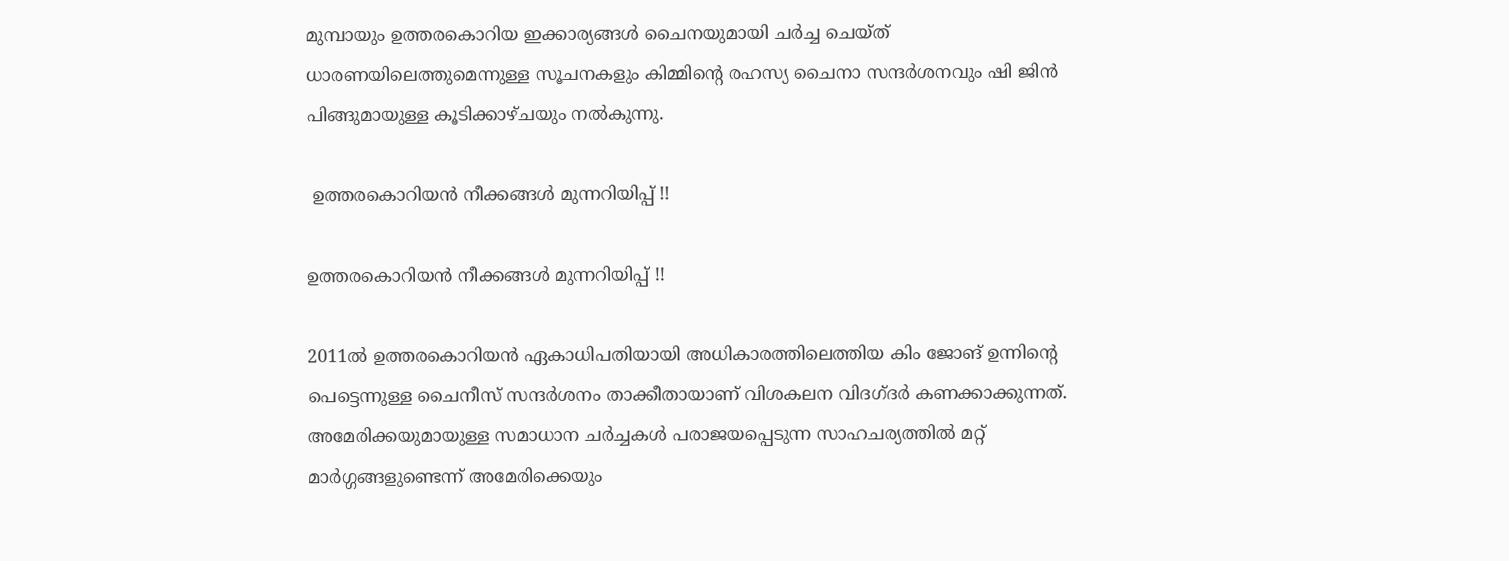മുമ്പായും ഉത്തരകൊറിയ ഇക്കാര്യങ്ങള്‍ ചൈനയുമായി ചര്‍ച്ച ചെയ്ത് ധാരണയിലെത്തുമെന്നുള്ള സൂചനകളും കിമ്മിന്റെ രഹസ്യ ചൈനാ സന്ദര്‍ശനവും ഷി ജിന്‍ പിങ്ങുമായുള്ള കൂടിക്കാഴ്ചയും നല്‍കുന്നു.

 ഉത്തരകൊറിയന്‍ നീക്കങ്ങള്‍ മുന്നറിയിപ്പ് !!

ഉത്തരകൊറിയന്‍ നീക്കങ്ങള്‍ മുന്നറിയിപ്പ് !!

2011ല്‍ ഉത്തരകൊറിയന്‍ ഏകാധിപതിയായി അധികാരത്തിലെത്തിയ കിം ജോങ് ഉന്നിന്റെ പെട്ടെന്നുള്ള ചൈനീസ് സന്ദര്‍ശനം താക്കീതായാണ് വിശകലന വിദഗ്ദര്‍ കണക്കാക്കുന്നത്. അമേരിക്കയുമായുള്ള സമാധാന ചര്‍ച്ചകള്‍ പരാജയപ്പെടുന്ന സാഹചര്യത്തില്‍ മറ്റ് മാര്‍ഗ്ഗങ്ങളുണ്ടെന്ന് അമേരിക്കെയും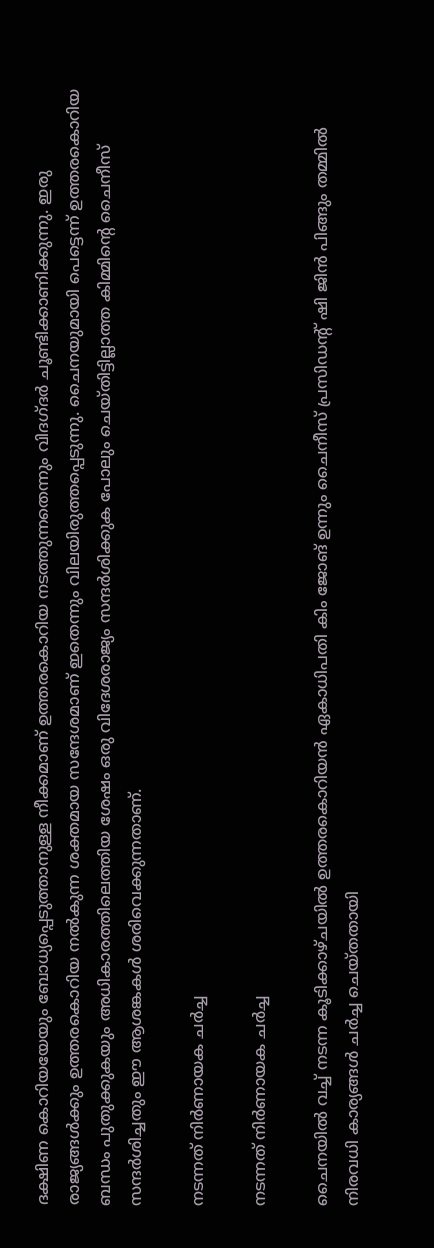ദക്ഷിണ കൊറിയയേയും ബോധ്യപ്പെടുത്താനുള്ള നീക്കമാണ് ഉത്തരകൊറിയ നടത്തുന്നതെന്നും വിദഗ്ദര്‍ ചൂണ്ടിക്കാണിക്കുന്നു. ഇരു രാജ്യങ്ങള്‍ക്കും ഉത്തരകൊറിയ നല്‍കുന്ന ശക്തമായ സന്ദേശമാണ് ഇതെന്നും വിലയിരുത്തപ്പെടുന്നു. ചൈനയുമായി പെട്ടെന്ന് ഉത്തരകൊറിയ ബന്ധം പുതുക്കുകയും അധികാരത്തിലെത്തിയ ശേഷം ഒരു വിദേശരാജ്യം സന്ദര്‍ശിക്കുക പോലും ചെയ്തിട്ടില്ലാത്ത കിമ്മിന്റെ ചൈനീസ് സന്ദര്‍ശിച്ചതും ഈ ആശങ്കകള്‍ ശരിവെക്കുന്നതാണ്.

നടന്നത് നിര്‍ണായക ചര്‍ച്ച

നടന്നത് നിര്‍ണായക ചര്‍ച്ച

ചൈനയില്‍ വച്ച് നടന്ന കൂടിക്കാഴ്ചയില്‍ ഉത്തരകൊറിയന്‍ ഏകാധിപതി കിം ജോങ് ഉന്നും ചൈനീസ് പ്രസിഡന്റ് ഷി ജിന്‍ പിങ്ങും തമ്മില്‍ നിരവധി കാര്യങ്ങള്‍ ചര്‍ച്ച ചെയ്തതായി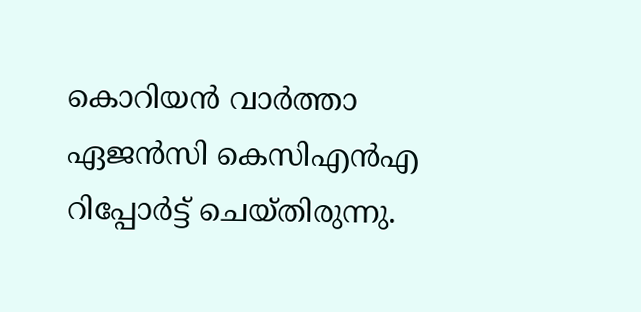കൊറിയന്‍ വാര്‍ത്താ ഏജന്‍സി കെസിഎന്‍എ റിപ്പോര്‍ട്ട് ചെയ്തിരുന്നു.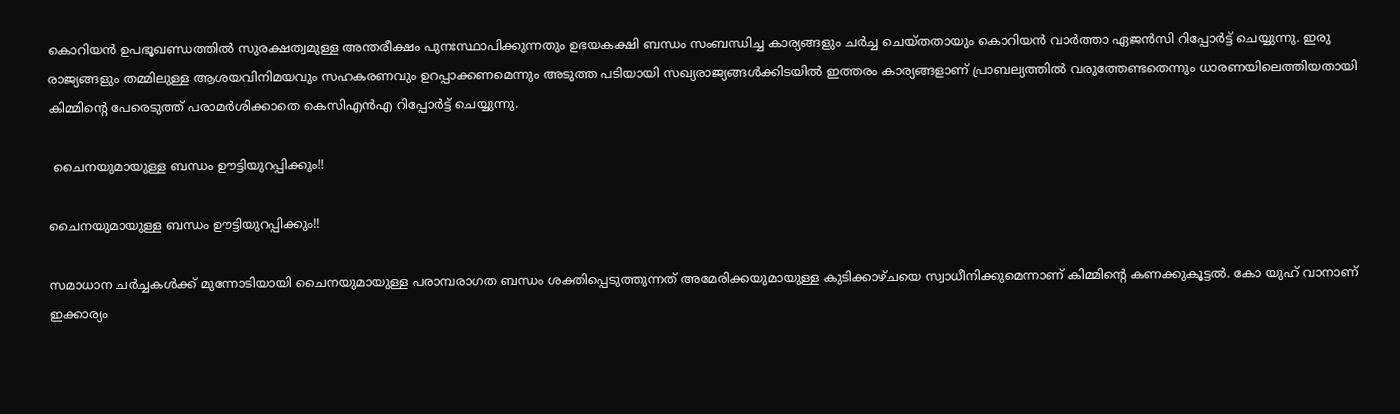കൊറിയന്‍ ഉപഭൂഖണ്ഡത്തില്‍ സുരക്ഷത്വമുള്ള അന്തരീക്ഷം പുനഃസ്ഥാപിക്കുന്നതും ഉഭയകക്ഷി ബന്ധം സംബന്ധിച്ച കാര്യങ്ങളും ചര്‍ച്ച ചെയ്തതായും കൊറിയന്‍ വാര്‍ത്താ ഏജന്‍സി റിപ്പോര്‍ട്ട് ചെയ്യുന്നു. ഇരു രാജ്യങ്ങളും തമ്മിലുള്ള ആശയവിനിമയവും സഹകരണവും ഉറപ്പാക്കണമെന്നും അടുത്ത പടിയായി സഖ്യരാജ്യങ്ങള്‍ക്കിടയില്‍ ഇത്തരം കാര്യങ്ങളാണ് പ്രാബല്യത്തില്‍ വരുത്തേണ്ടതെന്നും ധാരണയിലെത്തിയതായി കിമ്മിന്റെ പേരെടുത്ത് പരാമര്‍ശിക്കാതെ കെസിഎന്‍എ റിപ്പോര്‍ട്ട് ചെയ്യുന്നു.

 ചൈനയുമായുള്ള ബന്ധം ഊട്ടിയുറപ്പിക്കും!!

ചൈനയുമായുള്ള ബന്ധം ഊട്ടിയുറപ്പിക്കും!!

സമാധാന ചര്‍ച്ചകള്‍ക്ക് മുന്നോടിയായി ചൈനയുമായുള്ള പരാമ്പരാഗത ബന്ധം ശക്തിപ്പെടുത്തുന്നത് അമേരിക്കയുമായുള്ള കുടിക്കാഴ്ചയെ സ്വാധീനിക്കുമെന്നാണ് കിമ്മിന്റെ കണക്കുകൂട്ടല്‍. കോ യുഹ് വാനാണ് ഇക്കാര്യം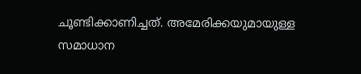ചൂണ്ടിക്കാണിച്ചത്. അമേരിക്കയുമായുള്ള സമാധാന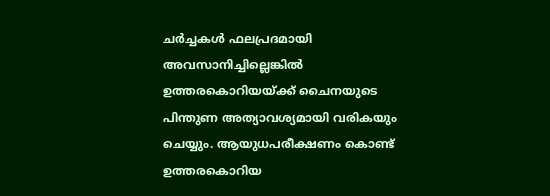ചര്‍ച്ചകള്‍ ഫലപ്രദമായി അവസാനിച്ചില്ലെങ്കില്‍ ഉത്തരകൊറിയയ്ക്ക് ചൈനയുടെ പിന്തുണ അത്യാവശ്യമായി വരികയും ചെയ്യും. ആയുധപരീക്ഷണം കൊണ്ട് ഉത്തരകൊറിയ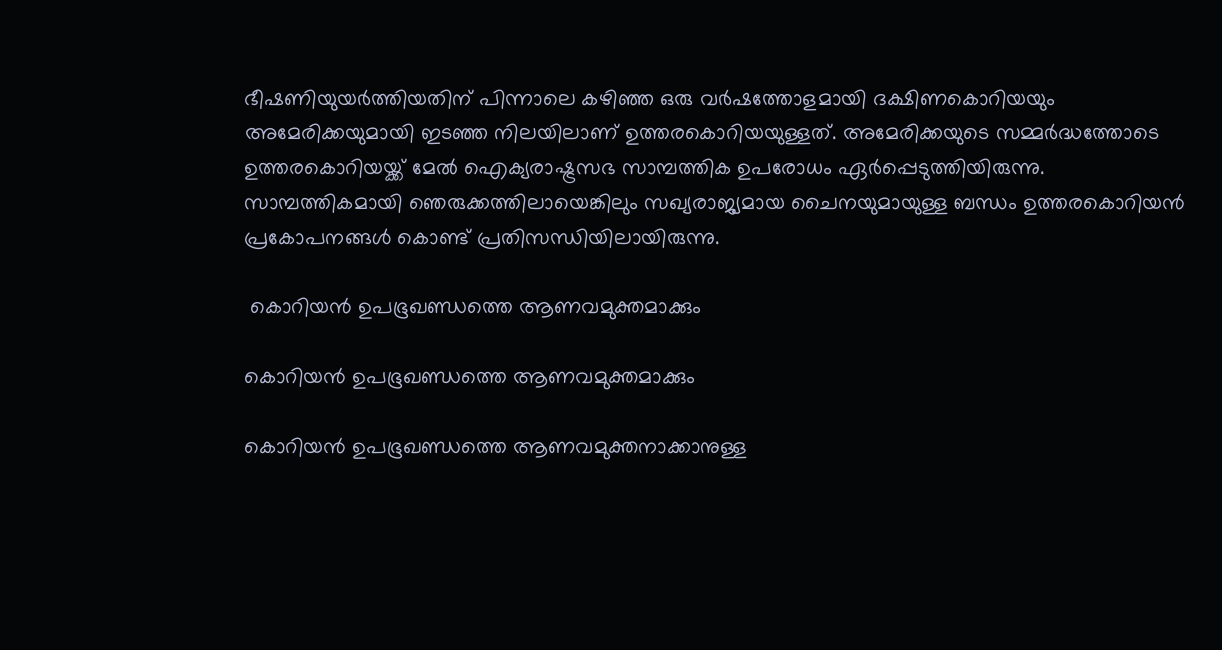ഭീഷണിയുയര്‍ത്തിയതിന് പിന്നാലെ കഴിഞ്ഞ ഒരു വര്‍ഷത്തോളമായി ദക്ഷിണകൊറിയയും അമേരിക്കയുമായി ഇടഞ്ഞ നിലയിലാണ് ഉത്തരകൊറിയയുള്ളത്. അമേരിക്കയുടെ സമ്മര്‍ദ്ധത്തോടെ ഉത്തരകൊറിയയ്ക്ക് മേല്‍ ഐക്യരാഷ്ട്രസഭ സാമ്പത്തിക ഉപരോധം ഏര്‍പ്പെടുത്തിയിരുന്നു. സാമ്പത്തികമായി ഞെരുക്കത്തിലായെങ്കിലും സഖ്യരാജ്യമായ ചൈനയുമായുള്ള ബന്ധം ഉത്തരകൊറിയന്‍ പ്രകോപനങ്ങള്‍ കൊണ്ട് പ്രതിസന്ധിയിലായിരുന്നു.

 കൊറിയന്‍ ഉപഭൂഖണ്ഡത്തെ ആണവമുക്തമാക്കും

കൊറിയന്‍ ഉപഭൂഖണ്ഡത്തെ ആണവമുക്തമാക്കും

കൊറിയന്‍ ഉപഭൂഖണ്ഡത്തെ ആണവമുക്തനാക്കാനുള്ള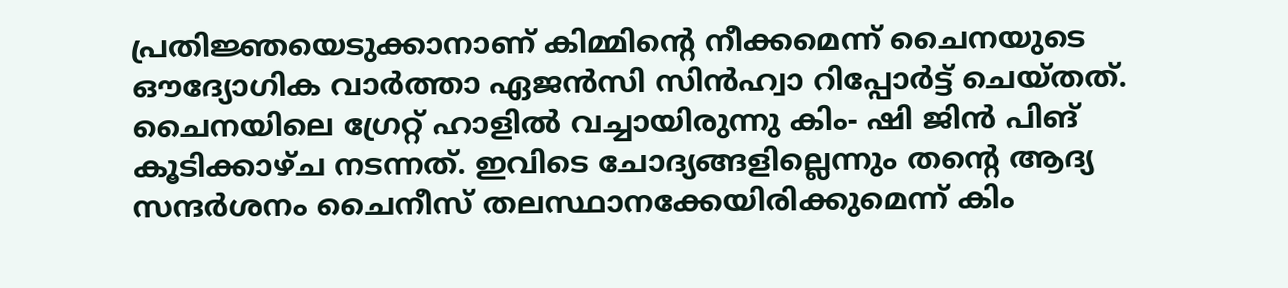പ്രതിജ്ഞയെടുക്കാനാണ് കിമ്മിന്റെ നീക്കമെന്ന് ചൈനയുടെ ഔദ്യോഗിക വാര്‍ത്താ ഏജന്‍സി സിന്‍ഹ്വാ റിപ്പോര്‍ട്ട് ചെയ്തത്. ചൈനയിലെ ഗ്രേറ്റ് ഹാളില്‍ വച്ചായിരുന്നു കിം- ഷി ജിന്‍ പിങ് കൂടിക്കാഴ്ച നടന്നത്. ഇവിടെ ചോദ്യങ്ങളില്ലെന്നും തന്റെ ആദ്യ സന്ദര്‍ശനം ചൈനീസ് തലസ്ഥാനക്കേയിരിക്കുമെന്ന് കിം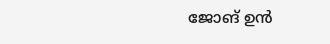ജോങ് ഉന്‍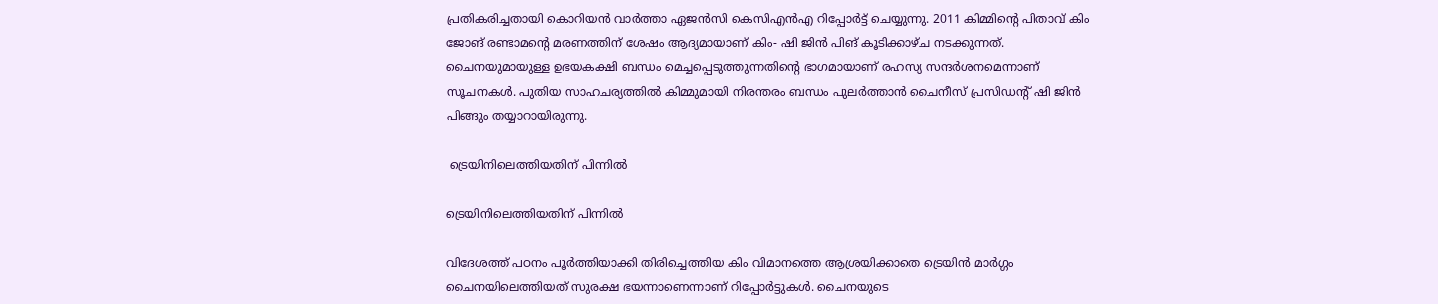പ്രതികരിച്ചതായി കൊറിയന്‍ വാര്‍ത്താ ഏജന്‍സി കെസിഎന്‍എ റിപ്പോര്‍ട്ട് ചെയ്യുന്നു. 2011 കിമ്മിന്റെ പിതാവ് കിം ജോങ് രണ്ടാമന്റെ മരണത്തിന് ശേഷം ആദ്യമായാണ് കിം- ഷി ജിന്‍ പിങ് കൂടിക്കാഴ്ച നടക്കുന്നത്. ചൈനയുമായുള്ള ഉഭയകക്ഷി ബന്ധം മെച്ചപ്പെടുത്തുന്നതിന്റെ ഭാഗമായാണ് രഹസ്യ സന്ദര്‍ശനമെന്നാണ് സൂചനകള്‍. പുതിയ സാഹചര്യത്തില്‍ കിമ്മുമായി നിരന്തരം ബന്ധം പുലര്‍ത്താന്‍ ചൈനീസ് പ്രസിഡന്റ് ഷി ജിന്‍ പിങ്ങും തയ്യാറായിരുന്നു.

 ട്രെയിനിലെത്തിയതിന് പിന്നില്‍

ട്രെയിനിലെത്തിയതിന് പിന്നില്‍

വിദേശത്ത് പഠനം പൂര്‍ത്തിയാക്കി തിരിച്ചെത്തിയ കിം വിമാനത്തെ ആശ്രയിക്കാതെ ട്രെയിന്‍ മാര്‍ഗ്ഗം ചൈനയിലെത്തിയത് സുരക്ഷ ഭയന്നാണെന്നാണ് റിപ്പോര്‍ട്ടുകള്‍. ചൈനയുടെ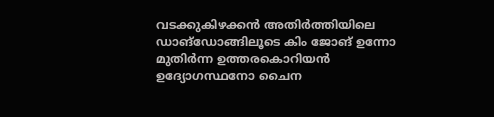വടക്കുകിഴക്കന്‍ അതിര്‍ത്തിയിലെ ഡാങ്ഡോങ്ങിലൂടെ കിം ജോങ് ഉന്നോ മുതിര്‍ന്ന ഉത്തരകൊറിയന്‍ ഉദ്യോഗസ്ഥനോ ചൈന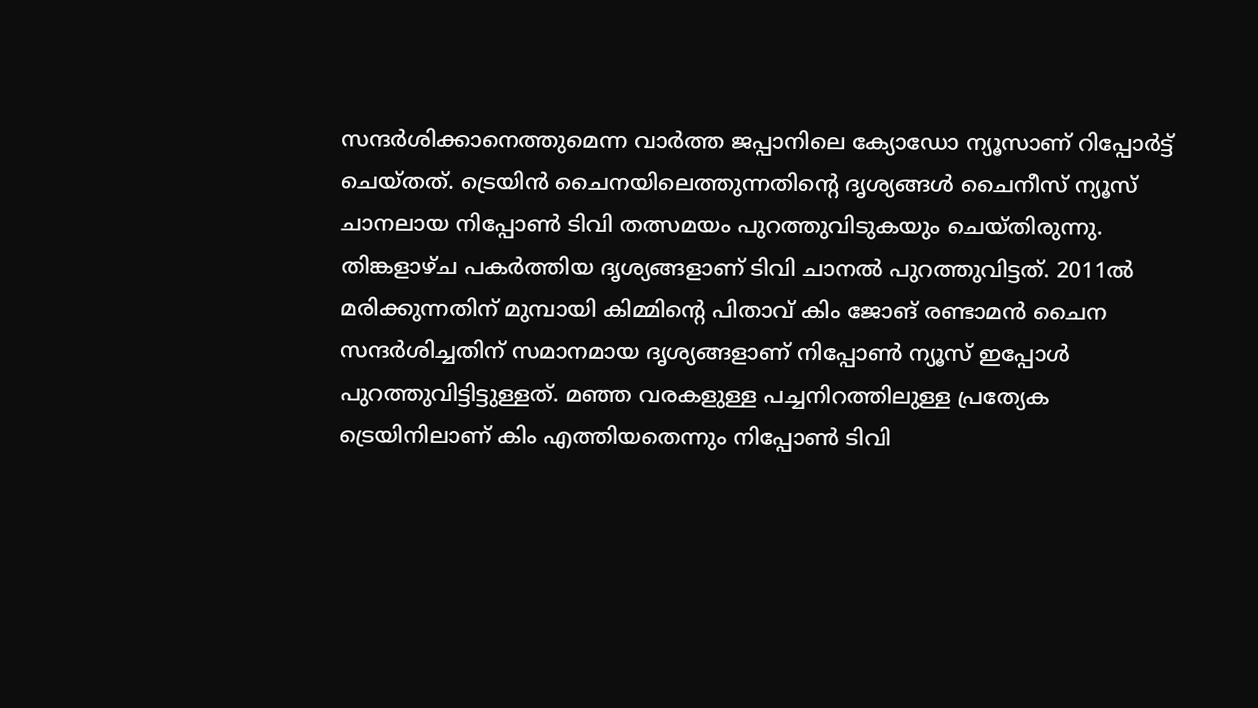സന്ദര്‍ശിക്കാനെത്തുമെന്ന വാര്‍ത്ത ജപ്പാനിലെ ക്യോഡോ ന്യൂസാണ് റിപ്പോര്‍ട്ട് ചെയ്തത്. ട്രെയിന്‍ ചൈനയിലെത്തുന്നതിന്റെ ദൃശ്യങ്ങള്‍‌‌ ചൈനീസ് ന്യൂസ് ചാനലായ നിപ്പോണ്‍ ടിവി തത്സമയം പുറത്തുവിടുകയും ചെയ്തിരുന്നു. തിങ്കളാഴ്ച പകര്‍ത്തിയ ദൃശ്യങ്ങളാണ് ടിവി ചാനല്‍ പുറത്തുവിട്ടത്. 2011ല്‍ മരിക്കുന്നതിന് മുമ്പായി കിമ്മിന്റെ പിതാവ് കിം ജോങ് രണ്ടാമന്‍ ചൈന സന്ദര്‍ശിച്ചതിന് സമാനമായ ദൃശ്യങ്ങളാണ് നിപ്പോണ്‍ ന്യൂസ് ഇപ്പോള്‍ പുറത്തുവിട്ടിട്ടുള്ളത്. മ‍ഞ്ഞ വരകളുള്ള പച്ചനിറത്തിലുള്ള പ്രത്യേക ട്രെയിനിലാണ് കിം എത്തിയതെന്നും നിപ്പോണ്‍ ടിവി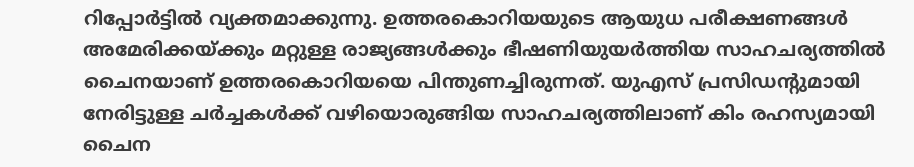റിപ്പോര്‍ട്ടില്‍ വ്യക്തമാക്കുന്നു. ഉത്തരകൊറിയയുടെ ആയുധ പരീക്ഷണങ്ങള്‍ അമേരിക്കയ്ക്കും മറ്റുള്ള രാജ്യങ്ങള്‍ക്കും ഭീഷണിയുയര്‍ത്തിയ സാഹചര്യത്തില്‍ ചൈനയാണ് ഉത്തരകൊറിയയെ പിന്തുണച്ചിരുന്നത്. യുഎസ് പ്രസിഡന്റുമായി നേരിട്ടുള്ള ചര്‍ച്ചകള്‍ക്ക് വഴിയൊരുങ്ങിയ സാഹചര്യത്തിലാണ് കിം രഹസ്യമായി ചൈന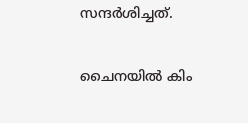സന്ദര്‍ശിച്ചത്.

ചൈനയില്‍ കിം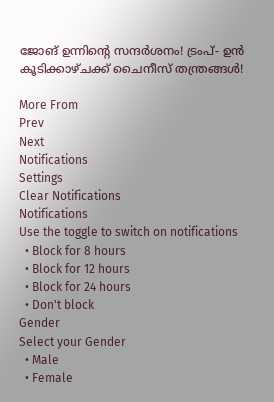ജോങ് ഉന്നിന്റെ സന്ദര്‍ശനം! ട്രംപ്- ഉന്‍ കൂടിക്കാഴ്ചക്ക് ചൈനീസ് തന്ത്രങ്ങള്‍!

More From
Prev
Next
Notifications
Settings
Clear Notifications
Notifications
Use the toggle to switch on notifications
  • Block for 8 hours
  • Block for 12 hours
  • Block for 24 hours
  • Don't block
Gender
Select your Gender
  • Male
  • Female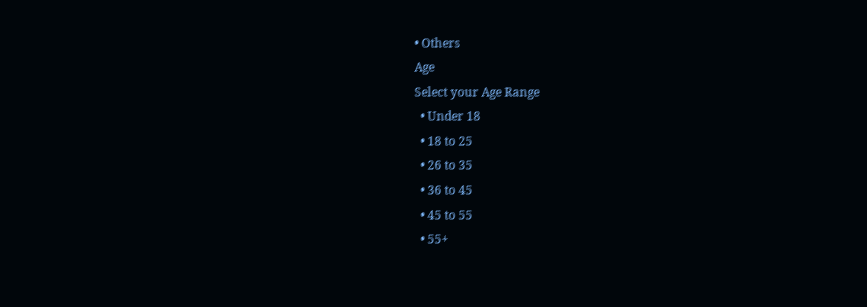• Others
Age
Select your Age Range
  • Under 18
  • 18 to 25
  • 26 to 35
  • 36 to 45
  • 45 to 55
  • 55+